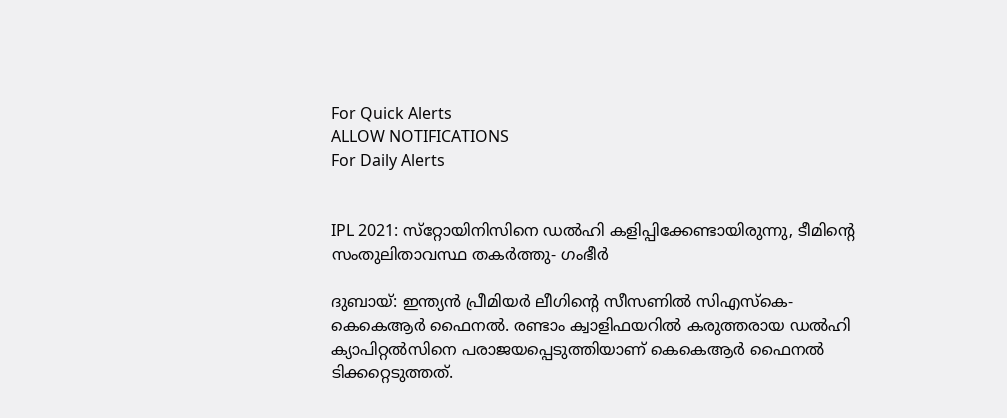For Quick Alerts
ALLOW NOTIFICATIONS
For Daily Alerts


IPL 2021: സ്‌റ്റോയിനിസിനെ ഡല്‍ഹി കളിപ്പിക്കേണ്ടായിരുന്നു, ടീമിന്റെ സംതുലിതാവസ്ഥ തകര്‍ത്തു- ഗംഭീര്‍

ദുബായ്: ഇന്ത്യന്‍ പ്രീമിയര്‍ ലീഗിന്റെ സീസണില്‍ സിഎസ്‌കെ-കെകെആര്‍ ഫൈനല്‍. രണ്ടാം ക്വാളിഫയറില്‍ കരുത്തരായ ഡല്‍ഹി ക്യാപിറ്റല്‍സിനെ പരാജയപ്പെടുത്തിയാണ് കെകെആര്‍ ഫൈനല്‍ ടിക്കറ്റെടുത്തത്.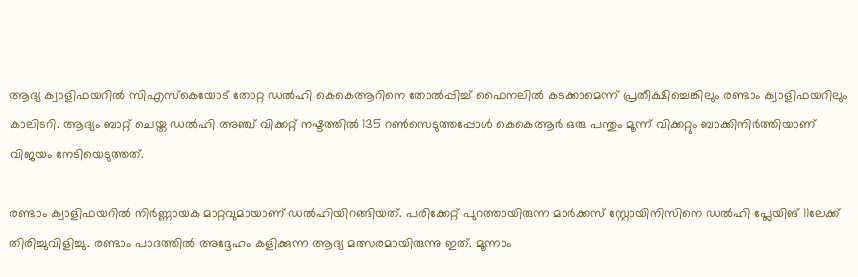ആദ്യ ക്വാളിഫയറില്‍ സിഎസ്‌കെയോട് തോറ്റ ഡല്‍ഹി കെകെആറിനെ തോല്‍പ്പിച്ച് ഫൈനലില്‍ കടക്കാമെന്ന് പ്രതീക്ഷിച്ചെങ്കിലും രണ്ടാം ക്വാളിഫയറിലും കാലിടറി. ആദ്യം ബാറ്റ് ചെയ്ത ഡല്‍ഹി അഞ്ച് വിക്കറ്റ് നഷ്ടത്തില്‍ 135 റണ്‍സെടുത്തപ്പോള്‍ കെകെആര്‍ ഒരു പന്തും മൂന്ന് വിക്കറ്റും ബാക്കിനിര്‍ത്തിയാണ് വിജയം നേടിയെടുത്തത്.

രണ്ടാം ക്വാളിഫയറില്‍ നിര്‍ണ്ണായക മാറ്റവുമായാണ് ഡല്‍ഹിയിറങ്ങിയത്. പരിക്കേറ്റ് പുറത്തായിരുന്ന മാര്‍ക്കസ് സ്റ്റോയിനിസിനെ ഡല്‍ഹി പ്ലേയിങ് 11ലേക്ക് തിരിച്ചുവിളിച്ചു. രണ്ടാം പാദത്തില്‍ അദ്ദേഹം കളിക്കുന്ന ആദ്യ മത്സരമായിരുന്നു ഇത്. മൂന്നാം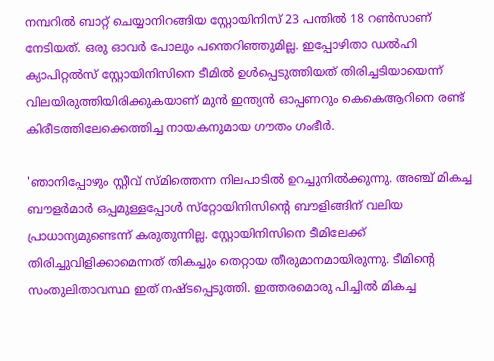നമ്പറില്‍ ബാറ്റ് ചെയ്യാനിറങ്ങിയ സ്റ്റോയിനിസ് 23 പന്തില്‍ 18 റണ്‍സാണ് നേടിയത്. ഒരു ഓവര്‍ പോലും പന്തെറിഞ്ഞുമില്ല. ഇപ്പോഴിതാ ഡല്‍ഹി ക്യാപിറ്റല്‍സ് സ്റ്റോയിനിസിനെ ടീമില്‍ ഉള്‍പ്പെടുത്തിയത് തിരിച്ചടിയായെന്ന് വിലയിരുത്തിയിരിക്കുകയാണ് മുന്‍ ഇന്ത്യന്‍ ഓപ്പണറും കെകെആറിനെ രണ്ട് കിരീടത്തിലേക്കെത്തിച്ച നായകനുമായ ഗൗതം ഗംഭീര്‍.

'ഞാനിപ്പോഴും സ്റ്റീവ് സ്മിത്തെന്ന നിലപാടില്‍ ഉറച്ചുനില്‍ക്കുന്നു. അഞ്ച് മികച്ച ബൗളര്‍മാര്‍ ഒപ്പമുള്ളപ്പോള്‍ സ്‌റ്റോയിനിസിന്റെ ബൗളിങ്ങിന് വലിയ പ്രാധാന്യമുണ്ടെന്ന് കരുതുന്നില്ല. സ്റ്റോയിനിസിനെ ടീമിലേക്ക് തിരിച്ചുവിളിക്കാമെന്നത് തികച്ചും തെറ്റായ തീരുമാനമായിരുന്നു. ടീമിന്റെ സംതുലിതാവസ്ഥ ഇത് നഷ്ടപ്പെടുത്തി. ഇത്തരമൊരു പിച്ചില്‍ മികച്ച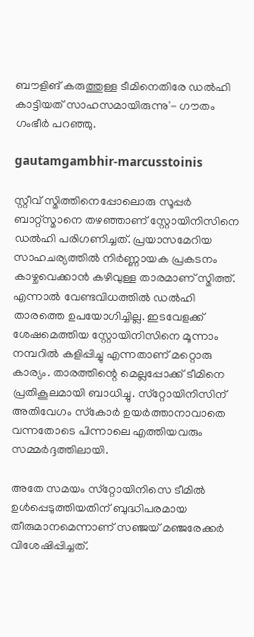ബൗളിങ് കരുത്തുള്ള ടീമിനെതിരേ ഡല്‍ഹി കാട്ടിയത് സാഹസമായിരുന്നു'- ഗൗതം ഗംഭീര്‍ പറഞ്ഞു.

gautamgambhir-marcusstoinis

സ്റ്റീവ് സ്മിത്തിനെപ്പോലൊരു സൂപ്പര്‍ ബാറ്റ്‌സ്മാനെ തഴഞ്ഞാണ് സ്റ്റോയിനിസിനെ ഡല്‍ഹി പരിഗണിച്ചത്. പ്രയാസമേറിയ സാഹചര്യത്തില്‍ നിര്‍ണ്ണായക പ്രകടനം കാഴ്ചവെക്കാന്‍ കഴിവുള്ള താരമാണ് സ്മിത്ത്. എന്നാല്‍ വേണ്ടവിധത്തില്‍ ഡല്‍ഹി താരത്തെ ഉപയോഗിച്ചില്ല. ഇടവേളക്ക് ശേഷമെത്തിയ സ്റ്റോയിനിസിനെ മൂന്നാം നമ്പറില്‍ കളിപ്പിച്ചു എന്നതാണ് മറ്റൊരു കാര്യം. താരത്തിന്റെ മെല്ലപ്പോക്ക് ടീമിനെ പ്രതികൂലമായി ബാധിച്ചു. സ്‌റ്റോയിനിസിന് അതിവേഗം സ്‌കോര്‍ ഉയര്‍ത്താനാവാതെ വന്നതോടെ പിന്നാലെ എത്തിയവരും സമ്മര്‍ദ്ദത്തിലായി.

അതേ സമയം സ്‌റ്റോയിനിസെ ടീമില്‍ ഉള്‍പ്പെടുത്തിയതിന് ബുദ്ധിപരമായ തീരുമാനമെന്നാണ് സഞ്ജയ് മഞ്ജരേക്കര്‍ വിശേഷിപ്പിച്ചത്.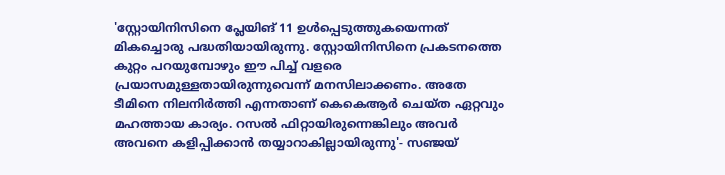'സ്റ്റോയിനിസിനെ പ്ലേയിങ് 11 ഉള്‍പ്പെടുത്തുകയെന്നത് മികച്ചൊരു പദ്ധതിയായിരുന്നു. സ്റ്റോയിനിസിനെ പ്രകടനത്തെ കുറ്റം പറയുമ്പോഴും ഈ പിച്ച് വളരെ പ്രയാസമുള്ളതായിരുന്നുവെന്ന് മനസിലാക്കണം. അതേ ടീമിനെ നിലനിര്‍ത്തി എന്നതാണ് കെകെആര്‍ ചെയ്ത ഏറ്റവും മഹത്തായ കാര്യം. റസല്‍ ഫിറ്റായിരുന്നെങ്കിലും അവര്‍ അവനെ കളിപ്പിക്കാന്‍ തയ്യാറാകില്ലായിരുന്നു'- സഞ്ജയ്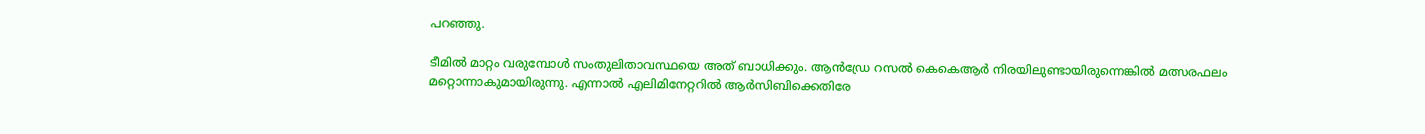പറഞ്ഞു.

ടീമില്‍ മാറ്റം വരുമ്പോള്‍ സംതുലിതാവസ്ഥയെ അത് ബാധിക്കും. ആന്‍ഡ്രേ റസല്‍ കെകെആര്‍ നിരയിലുണ്ടായിരുന്നെങ്കില്‍ മത്സരഫലം മറ്റൊന്നാകുമായിരുന്നു. എന്നാല്‍ എലിമിനേറ്ററില്‍ ആര്‍സിബിക്കെതിരേ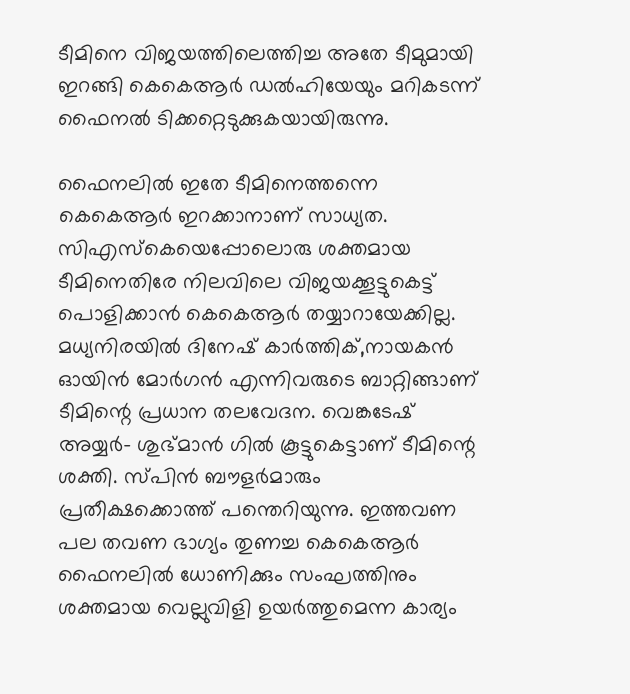ടീമിനെ വിജയത്തിലെത്തിച്ച അതേ ടീമുമായി ഇറങ്ങി കെകെആര്‍ ഡല്‍ഹിയേയും മറികടന്ന് ഫൈനല്‍ ടിക്കറ്റെടുക്കുകയായിരുന്നു.

ഫൈനലില്‍ ഇതേ ടീമിനെത്തന്നെ കെകെആര്‍ ഇറക്കാനാണ് സാധ്യത. സിഎസ്‌കെയെപ്പോലൊരു ശക്തമായ ടീമിനെതിരേ നിലവിലെ വിജയക്കൂട്ടുകെട്ട് പൊളിക്കാന്‍ കെകെആര്‍ തയ്യാറായേക്കില്ല. മധ്യനിരയില്‍ ദിനേഷ് കാര്‍ത്തിക്,നായകന്‍ ഓയിന്‍ മോര്‍ഗന്‍ എന്നിവരുടെ ബാറ്റിങ്ങാണ് ടീമിന്റെ പ്രധാന തലവേദന. വെങ്കടേഷ് അയ്യര്‍- ശുഭ്മാന്‍ ഗില്‍ കൂട്ടുകെട്ടാണ് ടീമിന്റെ ശക്തി. സ്പിന്‍ ബൗളര്‍മാരും പ്രതീക്ഷക്കൊത്ത് പന്തെറിയുന്നു. ഇത്തവണ പല തവണ ഭാഗ്യം തുണച്ച കെകെആര്‍ ഫൈനലില്‍ ധോണിക്കും സംഘത്തിനും ശക്തമായ വെല്ലുവിളി ഉയര്‍ത്തുമെന്ന കാര്യം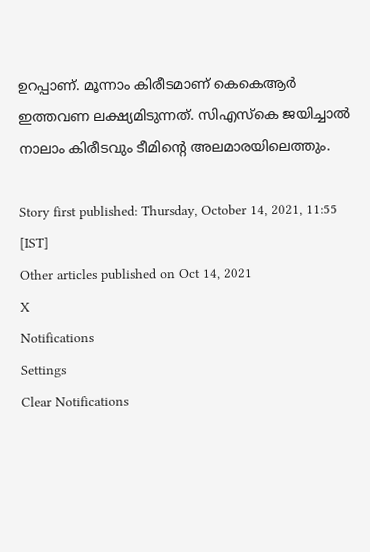ഉറപ്പാണ്. മൂന്നാം കിരീടമാണ് കെകെആര്‍ ഇത്തവണ ലക്ഷ്യമിടുന്നത്. സിഎസ്‌കെ ജയിച്ചാല്‍ നാലാം കിരീടവും ടീമിന്റെ അലമാരയിലെത്തും.

Story first published: Thursday, October 14, 2021, 11:55 [IST]
Other articles published on Oct 14, 2021
X
Notifications
Settings
Clear Notifications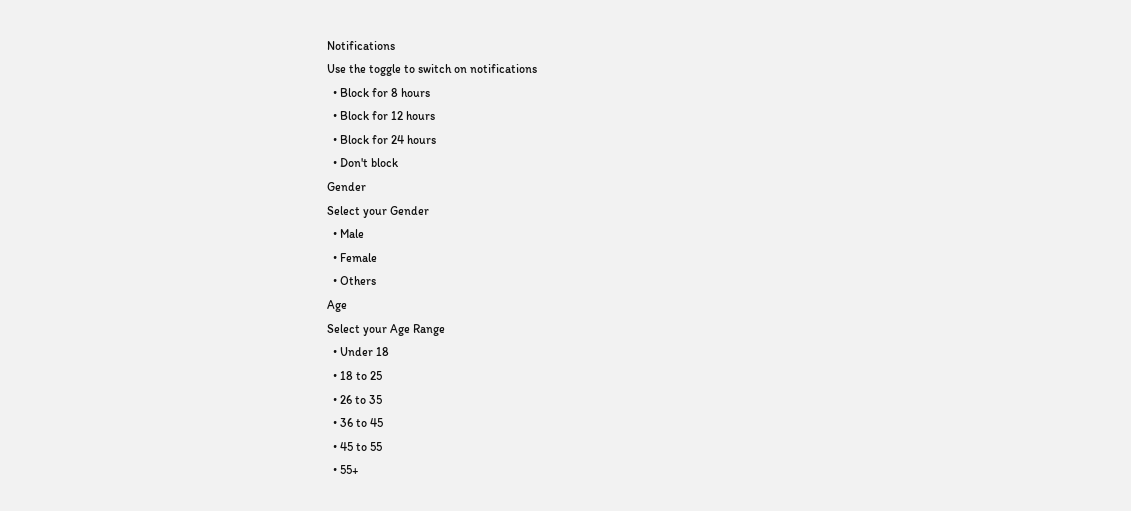Notifications
Use the toggle to switch on notifications
  • Block for 8 hours
  • Block for 12 hours
  • Block for 24 hours
  • Don't block
Gender
Select your Gender
  • Male
  • Female
  • Others
Age
Select your Age Range
  • Under 18
  • 18 to 25
  • 26 to 35
  • 36 to 45
  • 45 to 55
  • 55+